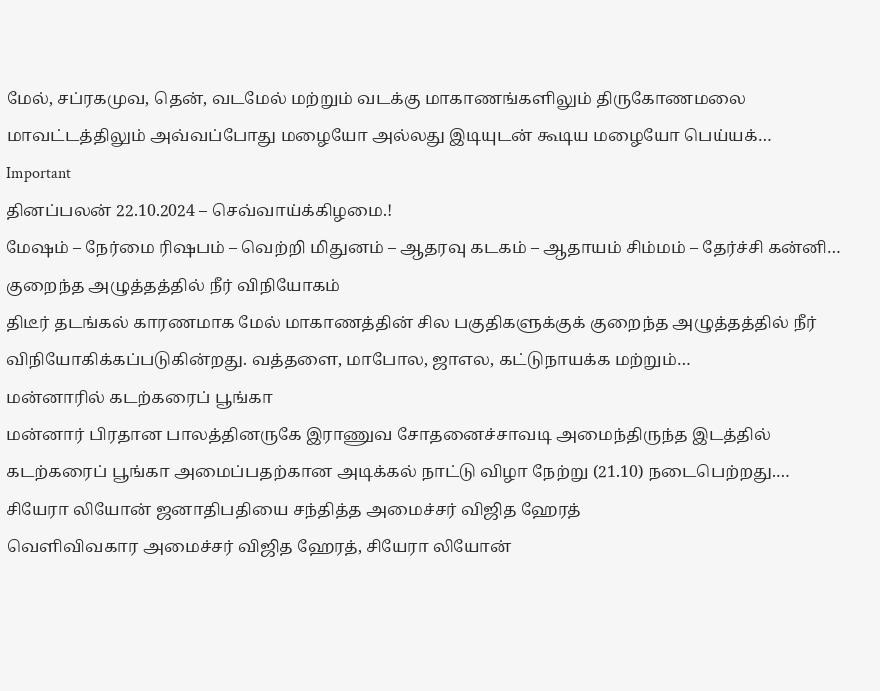மேல், சப்ரகமுவ, தென், வடமேல் மற்றும் வடக்கு மாகாணங்களிலும் திருகோணமலை மாவட்டத்திலும் அவ்வப்போது மழையோ அல்லது இடியுடன் கூடிய மழையோ பெய்யக்…
Important
தினப்பலன் 22.10.2024 – செவ்வாய்க்கிழமை.!
மேஷம் – நேர்மை ரிஷபம் – வெற்றி மிதுனம் – ஆதரவு கடகம் – ஆதாயம் சிம்மம் – தேர்ச்சி கன்னி…
குறைந்த அழுத்தத்தில் நீர் விநியோகம்
திடீர் தடங்கல் காரணமாக மேல் மாகாணத்தின் சில பகுதிகளுக்குக் குறைந்த அழுத்தத்தில் நீர் விநியோகிக்கப்படுகின்றது. வத்தளை, மாபோல, ஜாஎல, கட்டுநாயக்க மற்றும்…
மன்னாரில் கடற்கரைப் பூங்கா
மன்னார் பிரதான பாலத்தினருகே இராணுவ சோதனைச்சாவடி அமைந்திருந்த இடத்தில் கடற்கரைப் பூங்கா அமைப்பதற்கான அடிக்கல் நாட்டு விழா நேற்று (21.10) நடைபெற்றது.…
சியேரா லியோன் ஜனாதிபதியை சந்தித்த அமைச்சர் விஜித ஹேரத்
வௌிவிவகார அமைச்சர் விஜித ஹேரத், சியேரா லியோன்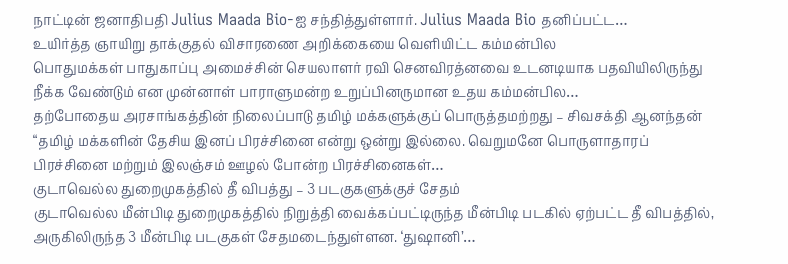நாட்டின் ஜனாதிபதி Julius Maada Bio-ஐ சந்தித்துள்ளார். Julius Maada Bio தனிப்பட்ட…
உயிர்த்த ஞாயிறு தாக்குதல் விசாரணை அறிக்கையை வெளியிட்ட கம்மன்பில
பொதுமக்கள் பாதுகாப்பு அமைச்சின் செயலாளர் ரவி செனவிரத்னவை உடனடியாக பதவியிலிருந்து நீக்க வேண்டும் என முன்னாள் பாராளுமன்ற உறுப்பினருமான உதய கம்மன்பில…
தற்போதைய அரசாங்கத்தின் நிலைப்பாடு தமிழ் மக்களுக்குப் பொருத்தமற்றது – சிவசக்தி ஆனந்தன்
“தமிழ் மக்களின் தேசிய இனப் பிரச்சினை என்று ஒன்று இல்லை. வெறுமனே பொருளாதாரப் பிரச்சினை மற்றும் இலஞ்சம் ஊழல் போன்ற பிரச்சினைகள்…
குடாவெல்ல துறைமுகத்தில் தீ விபத்து – 3 படகுகளுக்குச் சேதம்
குடாவெல்ல மீன்பிடி துறைமுகத்தில் நிறுத்தி வைக்கப்பட்டிருந்த மீன்பிடி படகில் ஏற்பட்ட தீ விபத்தில், அருகிலிருந்த 3 மீன்பிடி படகுகள் சேதமடைந்துள்ளன. ‘துஷானி’…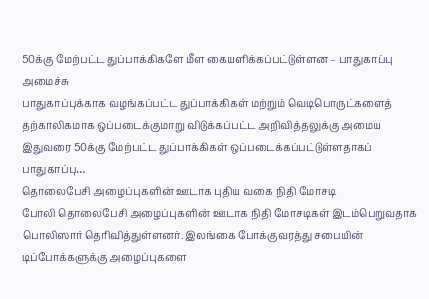50க்கு மேற்பட்ட துப்பாக்கிகளே மீள கையளிக்கப்பட்டுள்ளன – பாதுகாப்பு அமைச்சு
பாதுகாப்புக்காக வழங்கப்பட்ட துப்பாக்கிகள் மற்றும் வெடிபொருட்களைத் தற்காலிகமாக ஒப்படைக்குமாறு விடுக்கப்பட்ட அறிவித்தலுக்கு அமைய இதுவரை 50க்கு மேற்பட்ட துப்பாக்கிகள் ஒப்படைக்கப்பட்டுள்ளதாகப் பாதுகாப்பு…
தொலைபேசி அழைப்புகளின் ஊடாக புதிய வகை நிதி மோசடி
போலி தொலைபேசி அழைப்புகளின் ஊடாக நிதி மோசடிகள் இடம்பெறுவதாக பொலிஸார் தெரிவித்துள்ளனர். இலங்கை போக்குவரத்து சபையின் டிப்போக்களுக்கு அழைப்புகளை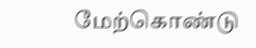மேற்கொண்டு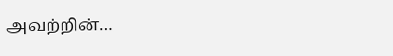அவற்றின்…